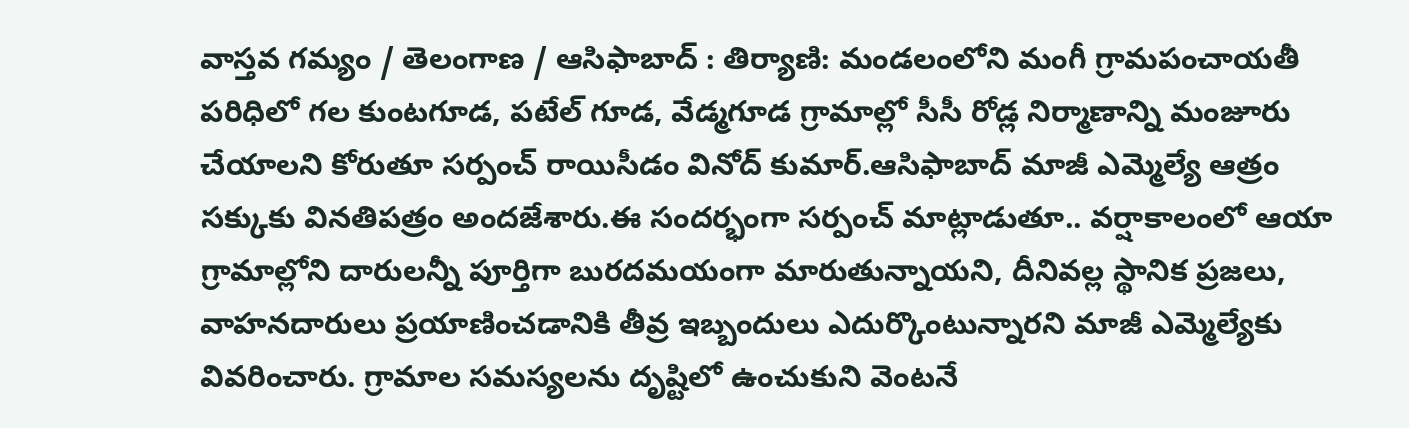వాస్తవ గమ్యం / తెలంగాణ / ఆసిఫాబాద్ : తిర్యాణి: మండలంలోని మంగీ గ్రామపంచాయతీ పరిధిలో గల కుంటగూడ, పటేల్ గూడ, వేడ్మగూడ గ్రామాల్లో సీసీ రోడ్ల నిర్మాణాన్ని మంజూరు చేయాలని కోరుతూ సర్పంచ్ రాయిసీడం వినోద్ కుమార్.ఆసిఫాబాద్ మాజీ ఎమ్మెల్యే ఆత్రం సక్కుకు వినతిపత్రం అందజేశారు.ఈ సందర్భంగా సర్పంచ్ మాట్లాడుతూ.. వర్షాకాలంలో ఆయా గ్రామాల్లోని దారులన్నీ పూర్తిగా బురదమయంగా మారుతున్నాయని, దీనివల్ల స్థానిక ప్రజలు, వాహనదారులు ప్రయాణించడానికి తీవ్ర ఇబ్బందులు ఎదుర్కొంటున్నారని మాజీ ఎమ్మెల్యేకు వివరించారు. గ్రామాల సమస్యలను దృష్టిలో ఉంచుకుని వెంటనే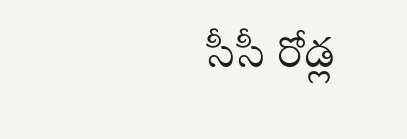సీసీ రోడ్ల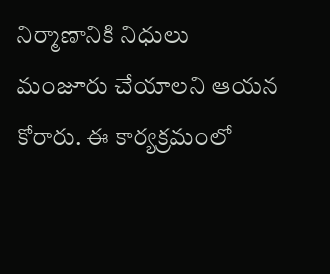నిర్మాణానికి నిధులు మంజూరు చేయాలని ఆయన కోరారు. ఈ కార్యక్రమంలో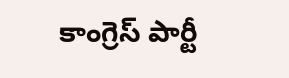కాంగ్రెస్ పార్టీ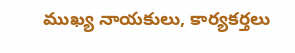ముఖ్య నాయకులు, కార్యకర్తలు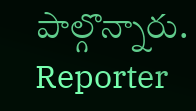పాల్గొన్నారు.
Reporter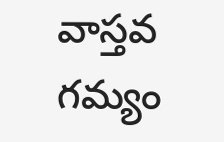వాస్తవ గమ్యం